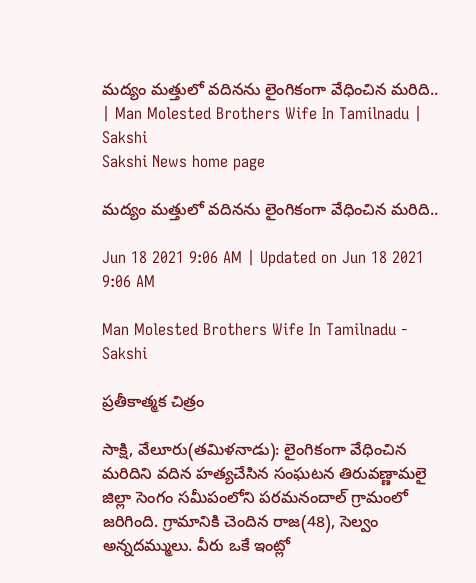మద్యం మత్తులో వదినను లైంగికంగా వేధించిన మరిది.. | Man Molested Brothers Wife In Tamilnadu | Sakshi
Sakshi News home page

మద్యం మత్తులో వదినను లైంగికంగా వేధించిన మరిది..

Jun 18 2021 9:06 AM | Updated on Jun 18 2021 9:06 AM

Man Molested Brothers Wife In Tamilnadu - Sakshi

ప్రతీకాత్మక చిత్రం

సాక్షి, వేలూరు(తమిళనాడు): లైంగికంగా వేధించిన మరిదిని వదిన హత్యచేసిన సంఘటన తిరువణ్ణామలై జిల్లా సెంగం సమీపంలోని పరమనందాల్‌ గ్రామంలో జరిగింది. గ్రామానికి చెందిన రాజ(48), సెల్వం అన్నదమ్ములు. వీరు ఒకే ఇంట్లో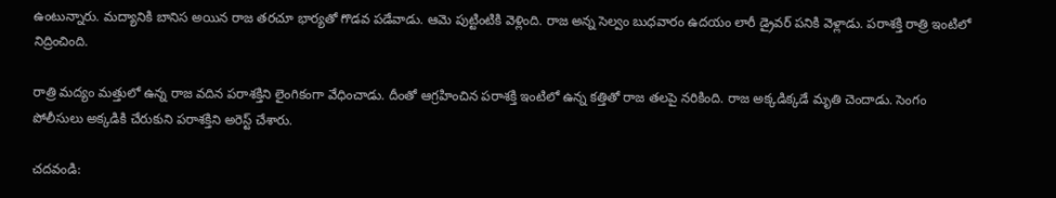ఉంటున్నారు. మద్యానికి బానిస అయిన రాజ తరచూ భార్యతో గొడవ పడేవాడు. ఆమె పుట్టింటికి వెళ్లింది. రాజ అన్న సెల్వం బుధవారం ఉదయం లారీ డ్రైవర్‌ పనికి వెళ్లాడు. పరాశక్తి రాత్రి ఇంటిలో నిద్రించింది.

రాత్రి మద్యం మత్తులో ఉన్న రాజ వదిన పరాశక్తిని లైంగికంగా వేధించాడు. దీంతో ఆగ్రహించిన పరాశక్తి ఇంటిలో ఉన్న కత్తితో రాజ తలపై నరికింది. రాజ అక్కడిక్కడే మృతి చెందాడు. సెంగం పోలీసులు అక్కడికి చేరుకుని పరాశక్తిని అరెస్ట్‌ చేశారు.

చదవండి: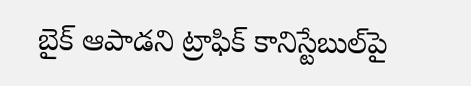బైక్‌ ఆపాడని ట్రాఫిక్‌ కానిస్టేబుల్‌పై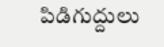పిడిగుద్దులు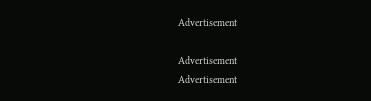Advertisement

Advertisement
Advertisement